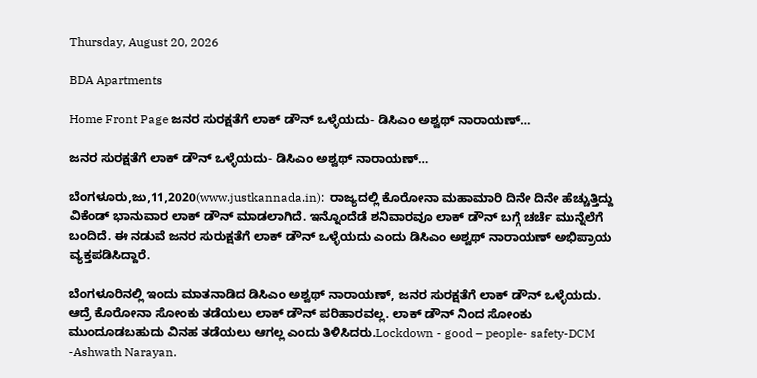Thursday, August 20, 2026

BDA Apartments

Home Front Page ಜನರ ಸುರಕ್ಷತೆಗೆ ಲಾಕ್ ಡೌನ್ ಒಳ್ಳೆಯದು- ಡಿಸಿಎಂ ಅಶ್ವಥ್ ನಾರಾಯಣ್…

ಜನರ ಸುರಕ್ಷತೆಗೆ ಲಾಕ್ ಡೌನ್ ಒಳ್ಳೆಯದು- ಡಿಸಿಎಂ ಅಶ್ವಥ್ ನಾರಾಯಣ್…

ಬೆಂಗಳೂರು,ಜು,11,2020(www.justkannada.in):  ರಾಜ್ಯದಲ್ಲಿ ಕೊರೋನಾ ಮಹಾಮಾರಿ ದಿನೇ ದಿನೇ ಹೆಚ್ಚುತ್ತಿದ್ದು ವಿಕೆಂಡ್ ಭಾನುವಾರ ಲಾಕ್ ಡೌನ್ ಮಾಡಲಾಗಿದೆ. ಇನ್ನೊಂದೆಡೆ ಶನಿವಾರವೂ ಲಾಕ್ ಡೌನ್ ಬಗ್ಗೆ ಚರ್ಚೆ ಮುನ್ನೆಲೆಗೆ ಬಂದಿದೆ. ಈ ನಡುವೆ ಜನರ ಸುರುಕ್ಷತೆಗೆ ಲಾಕ್ ಡೌನ್ ಒಳ್ಳೆಯದು ಎಂದು ಡಿಸಿಎಂ ಅಶ್ವಥ್ ನಾರಾಯಣ್ ಅಭಿಪ್ರಾಯ ವ್ಯಕ್ತಪಡಿಸಿದ್ದಾರೆ.

ಬೆಂಗಳೂರಿನಲ್ಲಿ ಇಂದು ಮಾತನಾಡಿದ ಡಿಸಿಎಂ ಅಶ್ವಥ್ ನಾರಾಯಣ್, ಜನರ ಸುರಕ್ಷತೆಗೆ ಲಾಕ್ ಡೌನ್ ಒಳ್ಳೆಯದು. ಆದ್ರೆ ಕೊರೋನಾ ಸೋಂಕು ತಡೆಯಲು ಲಾಕ್ ಡೌನ್ ಪರಿಹಾರವಲ್ಲ. ಲಾಕ್ ಡೌನ್ ನಿಂದ ಸೋಂಕು ಮುಂದೂಡಬಹುದು ವಿನಹ ತಡೆಯಲು ಆಗಲ್ಲ ಎಂದು ತಿಳಿಸಿದರು.Lockdown - good – people- safety-DCM -Ashwath Narayan.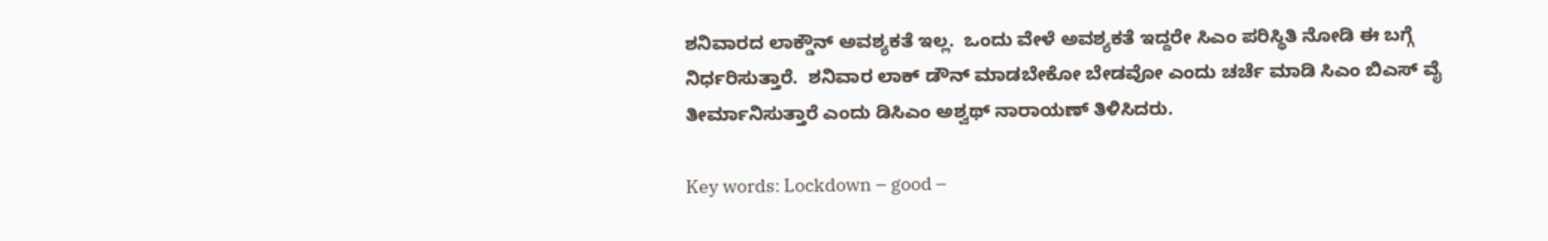ಶನಿವಾರದ ಲಾಕ್ಡೌನ್ ಅವಶ್ಯಕತೆ ಇಲ್ಲ.  ಒಂದು ವೇಳೆ ಅವಶ್ಯಕತೆ ಇದ್ದರೇ ಸಿಎಂ ಪರಿಸ್ಥಿತಿ ನೋಡಿ ಈ ಬಗ್ಗೆ ನಿರ್ಧರಿಸುತ್ತಾರೆ.  ಶನಿವಾರ ಲಾಕ್ ಡೌನ್ ಮಾಡಬೇಕೋ ಬೇಡವೋ ಎಂದು ಚರ್ಚೆ ಮಾಡಿ ಸಿಎಂ ಬಿಎಸ್ ವೈ ತೀರ್ಮಾನಿಸುತ್ತಾರೆ ಎಂದು ಡಿಸಿಎಂ ಅಶ್ವಥ್ ನಾರಾಯಣ್ ತಿಳಿಸಿದರು.

Key words: Lockdown – good –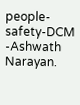people- safety-DCM -Ashwath Narayan.